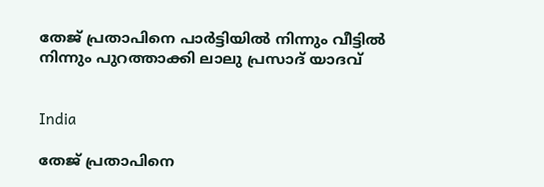തേജ് പ്രതാപിനെ പാർട്ടിയിൽ നിന്നും വീട്ടിൽ നിന്നും പുറത്താക്കി ലാലു പ്രസാദ് യാദവ്


India

തേജ് പ്രതാപിനെ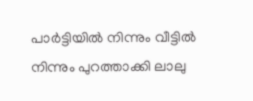പാർട്ടിയിൽ നിന്നും വീട്ടിൽ നിന്നും പുറത്താക്കി ലാലു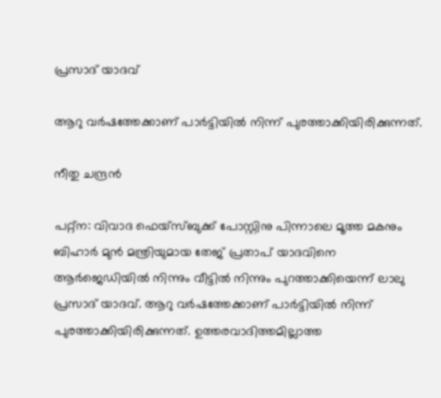പ്രസാദ് യാദവ്

ആറു വർഷത്തേക്കാണ് പാർട്ടിയിൽ നിന്ന് പുരത്താക്കിയിരിക്കുന്നത്.

നീതു ചന്ദ്രൻ

പറ്റ്ന: വിവാദ ഫെയ്സ്ബുക്ക് പോസ്റ്റിനു പിന്നാലെ മൂത്ത മകനും ബിഹാർ മുൻ മന്ത്രിയുമായ തേജ് പ്രതാപ് യാദവിനെ ആർജെഡിയിൽ നിന്നും വീട്ടിൽ നിന്നും പുറത്താക്കിയെന്ന് ലാലു പ്രസാദ് യാദവ്. ആറു വർഷത്തേക്കാണ് പാർട്ടിയിൽ നിന്ന് പുരത്താക്കിയിരിക്കുന്നത്. ഉത്തരവാദിത്തമില്ലാത്ത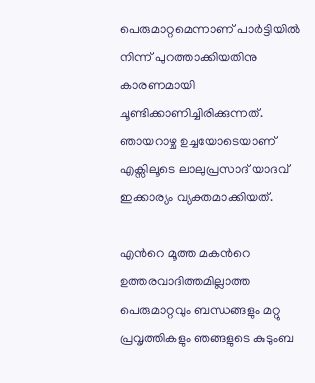പെരുമാറ്റമെന്നാണ് പാർട്ടിയിൽ നിന്ന് പുറത്താക്കിയതിനു കാരണമായി ചൂണ്ടിക്കാണിച്ചിരിക്കുന്നത്. ഞായറാഴ്ച ഉച്ചയോടെയാണ് എക്സിലൂടെ ലാലുപ്രസാദ് യാദവ് ഇക്കാര്യം വ്യക്തമാക്കിയത്.

എന്‍റെ മൂത്ത മകന്‍റെ ഉത്തരവാദിത്തമില്ലാത്ത പെരുമാറ്റവും ബന്ധങ്ങളും മറ്റു പ്രവൃത്തികളും ഞങ്ങളുടെ കുടുംബ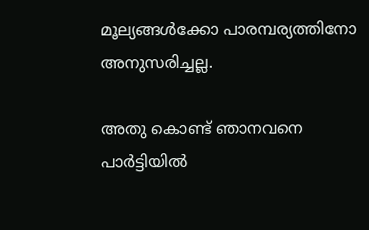മൂല്യങ്ങൾക്കോ പാരമ്പര്യത്തിനോ അനുസരിച്ചല്ല.

അതു കൊണ്ട് ഞാനവനെ പാർട്ടിയിൽ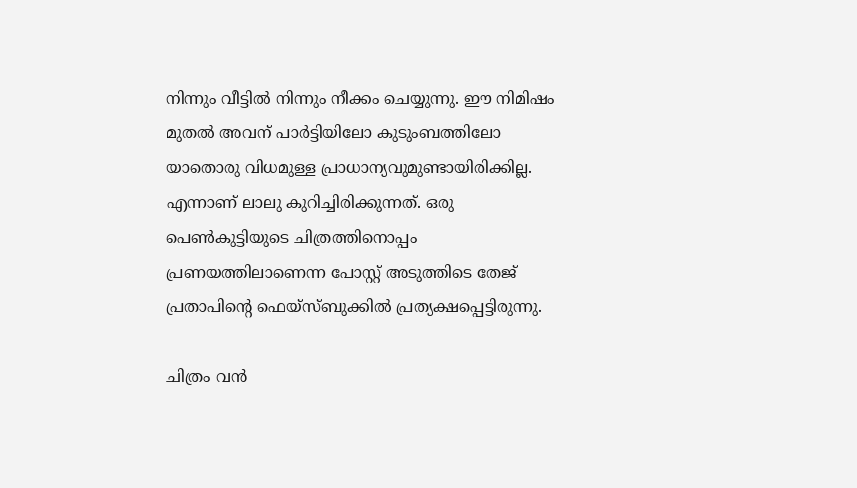നിന്നും വീട്ടിൽ നിന്നും നീക്കം ചെയ്യുന്നു. ഈ നിമിഷം മുതൽ അവന് പാർട്ടിയിലോ കുടുംബത്തിലോ യാതൊരു വിധമുള്ള പ്രാധാന്യവുമുണ്ടായിരിക്കില്ല. എന്നാണ് ലാലു കുറിച്ചിരിക്കുന്നത്. ഒരു പെൺകുട്ടിയുടെ ചിത്രത്തിനൊപ്പം പ്രണയത്തിലാണെന്ന പോസ്റ്റ് അടുത്തിടെ തേജ് പ്രതാപിന്‍റെ ഫെയ്സ്ബുക്കിൽ പ്രത്യക്ഷപ്പെട്ടിരുന്നു.

ചിത്രം വൻ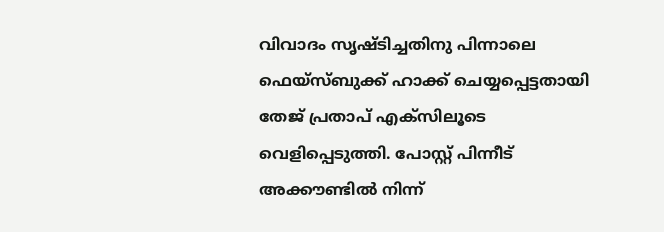വിവാദം സൃഷ്ടിച്ചതിനു പിന്നാലെ ഫെയ്സ്ബുക്ക് ഹാക്ക് ചെയ്യപ്പെട്ടതായി തേജ് പ്രതാപ് എക്സിലൂടെ വെളിപ്പെടുത്തി. പോസ്റ്റ് പിന്നീട് അക്കൗണ്ടിൽ നിന്ന്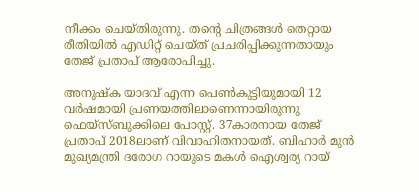നീക്കം ചെയ്തിരുന്നു. തന്‍റെ ചിത്രങ്ങൾ തെറ്റായ രീതിയിൽ എഡിറ്റ് ചെയ്ത് പ്രചരിപ്പിക്കുന്നതായും തേജ് പ്രതാപ് ആരോപിച്ചു.

അനുഷ്ക യാദവ് എന്ന പെൺകുട്ടിയുമായി 12 വർഷമായി പ്രണയത്തിലാണെന്നായിരുന്നു ഫെയ്സ്ബുക്കിലെ പോസ്റ്റ്. 37കാരനായ തേജ് പ്രതാപ് 2018ലാണ് വിവാഹിതനായത്. ബിഹാർ മുൻ മുഖ്യമന്ത്രി ദരോഗ റായുടെ മകൾ ഐശ്വര്യ റായ്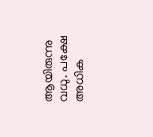ആയിരുന്നു വധു. പക്ഷേ അധിക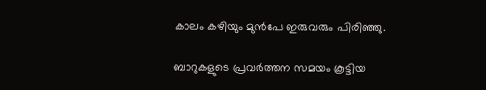കാലം കഴിയും മുൻപേ ഇരുവരും പിരിഞ്ഞു.

ബാറുകളുടെ പ്രവർത്തന സമയം കൂട്ടിയ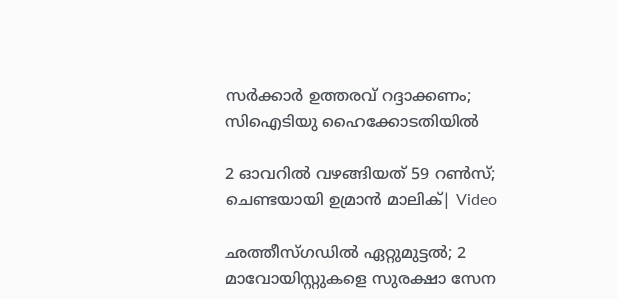സർക്കാർ ഉത്തരവ് റദ്ദാക്കണം; സിഐടിയു ഹൈക്കോടതിയിൽ

2 ഓവറിൽ വഴങ്ങിയത് 59 റൺസ്; ചെണ്ടയായി ഉമ്രാൻ മാലിക്| Video

ഛത്തീസ്ഗഡിൽ ഏറ്റുമുട്ടൽ; 2 മാവോയിസ്റ്റുകളെ സുരക്ഷാ സേന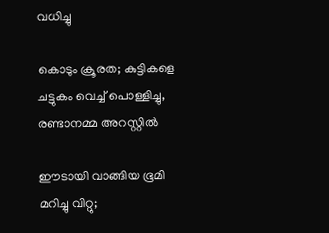വധിച്ചു

കൊടും ക്രൂരത; കുട്ടികളെ ചട്ടുകം വെച്ച് പൊള്ളിച്ചു, രണ്ടാനമ്മ അറസ്റ്റിൽ

ഈടായി വാങ്ങിയ ഭൂമി മറിച്ചു വിറ്റു;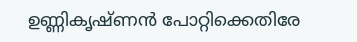ഉണ്ണികൃഷ്ണൻ പോറ്റിക്കെതിരേ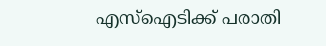എസ്ഐടിക്ക് പരാതി